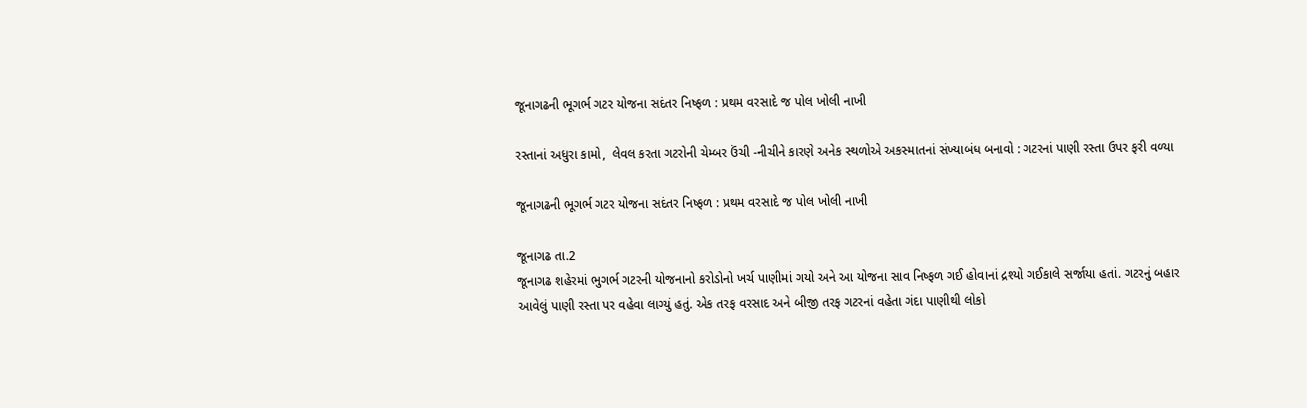જૂનાગઢની ભૂગર્ભ ગટર યોજના સદંતર નિષ્ફળ : પ્રથમ વરસાદે જ પોલ ખોલી નાખી

રસ્તાનાં અધુરા કામો,  લેવલ કરતા ગટરોની ચેમ્બર ઉંચી -નીચીને કારણે અનેક સ્થળોએ અકસ્માતનાં સંખ્યાબંધ બનાવો : ગટરનાં પાણી રસ્તા ઉપર ફરી વળ્યા

જૂનાગઢની ભૂગર્ભ ગટર યોજના સદંતર નિષ્ફળ : પ્રથમ વરસાદે જ પોલ ખોલી નાખી

જૂનાગઢ તા.2
જૂનાગઢ શહેરમાં ભુગર્ભ ગટરની યોજનાનો કરોડોનો ખર્ચ પાણીમાં ગયો અને આ યોજના સાવ નિષ્ફળ ગઈ હોવાનાં દ્રશ્યો ગઈકાલે સર્જાયા હતાં. ગટરનું બહાર આવેલું પાણી રસ્તા પર વહેવા લાગ્યું હતું. એક તરફ વરસાદ અને બીજી તરફ ગટરનાં વહેતા ગંદા પાણીથી લોકો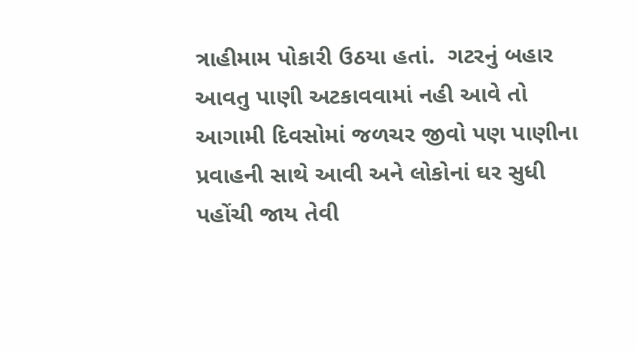ત્રાહીમામ પોકારી ઉઠયા હતાં.  ગટરનું બહાર આવતુ પાણી અટકાવવામાં નહી આવે તો આગામી દિવસોમાં જળચર જીવો પણ પાણીના પ્રવાહની સાથે આવી અને લોકોનાં ઘર સુધી પહોંચી જાય તેવી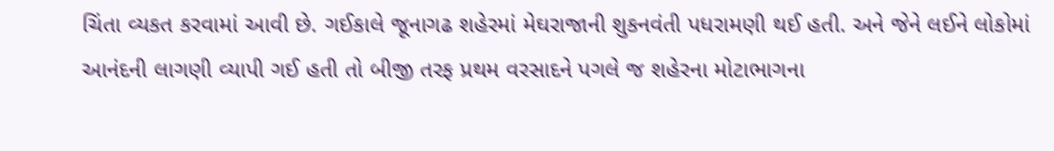ચિંતા વ્યકત કરવામાં આવી છે. ગઈકાલે જૂનાગઢ શહેરમાં મેઘરાજાની શુકનવંતી પધરામણી થઈ હતી. અને જેને લઈને લોકોમાં આનંદની લાગણી વ્યાપી ગઈ હતી તો બીજી તરફ પ્રથમ વરસાદને પગલે જ શહેરના મોટાભાગના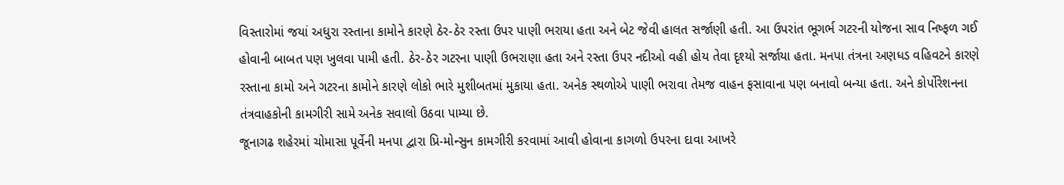વિસ્તારોમાં જયાં અધુરા રસ્તાના કામોને કારણે ઠેર-ઠેર રસ્તા ઉપર પાણી ભરાયા હતા અને બેટ જેવી હાલત સર્જાણી હતી. આ ઉપરાંત ભૂગર્ભ ગટરની યોજના સાવ નિષ્ફળ ગઈ હોવાની બાબત પણ ખુલવા પામી હતી. ઠેર-ઠેર ગટરના પાણી ઉભરાણા હતા અને રસ્તા ઉપર નદીઓ વહી હોય તેવા દૃશ્યો સર્જાયા હતા. મનપા તંત્રના અણધડ વહિવટને કારણે રસ્તાના કામો અને ગટરના કામોને કારણે લોકો ભારે મુશીબતમાં મુકાયા હતા. અનેક સ્થળોએ પાણી ભરાવા તેમજ વાહન ફસાવાના પણ બનાવો બન્યા હતા. અને કોર્પોરેશનના તંત્રવાહકોની કામગીરી સામે અનેક સવાલો ઉઠવા પામ્યા છે.
જૂનાગઢ શહેરમાં ચોમાસા પૂર્વેની મનપા દ્વારા પ્રિ-મોન્સુન કામગીરી કરવામાં આવી હોવાના કાગળો ઉપરના દાવા આખરે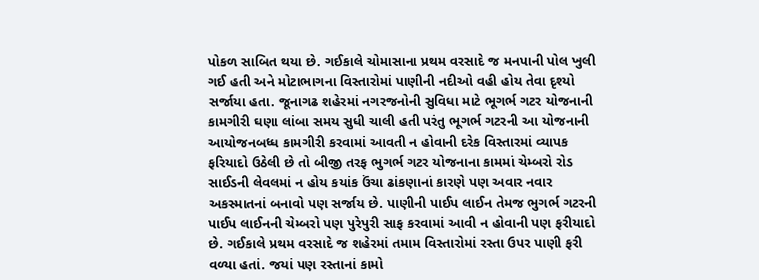પોકળ સાબિત થયા છે. ગઈકાલે ચોમાસાના પ્રથમ વરસાદે જ મનપાની પોલ ખુલી ગઈ હતી અને મોટાભાગના વિસ્તારોમાં પાણીની નદીઓ વહી હોય તેવા દૃશ્યો સર્જાયા હતા. જૂનાગઢ શહેરમાં નગરજનોની સુવિધા માટે ભૂગર્ભ ગટર યોજનાની કામગીરી ઘણા લાંબા સમય સુધી ચાલી હતી પરંતુ ભૂગર્ભ ગટરની આ યોજનાની આયોજનબધ્ધ કામગીરી કરવામાં આવતી ન હોવાની દરેક વિસ્તારમાં વ્યાપક ફરિયાદો ઉઠેલી છે તો બીજી તરફ ભુગર્ભ ગટર યોજનાના કામમાં ચેમ્બરો રોડ સાઈડની લેવલમાં ન હોય કયાંક ઉંચા ઢાંકણાનાં કારણે પણ અવાર નવાર અકસ્માતનાં બનાવો પણ સર્જાય છે. પાણીની પાઈપ લાઈન તેમજ ભુગર્ભ ગટરની પાઈપ લાઈનની ચેમ્બરો પણ પુરેપુરી સાફ કરવામાં આવી ન હોવાની પણ ફરીયાદો છે. ગઈકાલે પ્રથમ વરસાદે જ શહેરમાં તમામ વિસ્તારોમાં રસ્તા ઉપર પાણી ફરી વળ્યા હતાં. જયાં પણ રસ્તાનાં કામો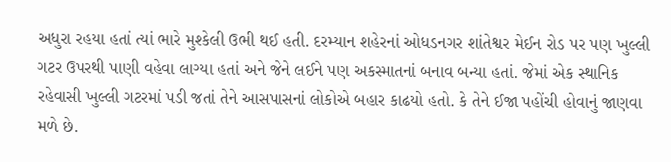અધુરા રહયા હતાં ત્યાં ભારે મુશ્કેલી ઉભી થઈ હતી. દરમ્યાન શહેરનાં ઓધડનગર શાંતેશ્વર મેઈન રોડ પર પણ ખુલ્લી ગટર ઉપરથી પાણી વહેવા લાગ્યા હતાં અને જેને લઈને પણ અકસ્માતનાં બનાવ બન્યા હતાં. જેમાં એક સ્થાનિક રહેવાસી ખુલ્લી ગટરમાં પડી જતાં તેને આસપાસનાં લોકોએ બહાર કાઢયો હતો. કે તેને ઈજા પહોંચી હોવાનું જાણવા મળે છે.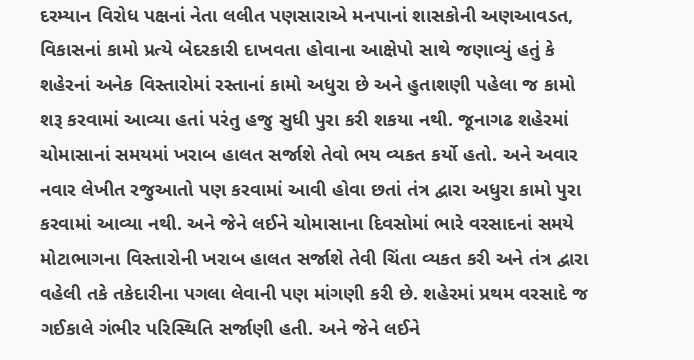દરમ્યાન વિરોધ પક્ષનાં નેતા લલીત પણસારાએ મનપાનાં શાસકોની અણઆવડત, વિકાસનાં કામો પ્રત્યે બેદરકારી દાખવતા હોવાના આક્ષેપો સાથે જણાવ્યું હતું કે શહેરનાં અનેક વિસ્તારોમાં રસ્તાનાં કામો અધુરા છે અને હુતાશણી પહેલા જ કામો શરૂ કરવામાં આવ્યા હતાં પરંતુ હજુ સુધી પુરા કરી શકયા નથી. જૂનાગઢ શહેરમાં ચોમાસાનાં સમયમાં ખરાબ હાલત સર્જાશે તેવો ભય વ્યકત કર્યો હતો. અને અવાર નવાર લેખીત રજુઆતો પણ કરવામાં આવી હોવા છતાં તંત્ર દ્વારા અધુરા કામો પુરા કરવામાં આવ્યા નથી. અને જેને લઈને ચોમાસાના દિવસોમાં ભારે વરસાદનાં સમયે મોટાભાગના વિસ્તારોની ખરાબ હાલત સર્જાશે તેવી ચિંતા વ્યકત કરી અને તંત્ર દ્વારા વહેલી તકે તકેદારીના પગલા લેવાની પણ માંગણી કરી છે. શહેરમાં પ્રથમ વરસાદે જ ગઈકાલે ગંભીર પરિસ્થિતિ સર્જાણી હતી. અને જેને લઈને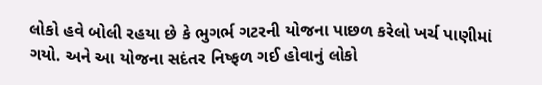લોકો હવે બોલી રહયા છે કે ભુગર્ભ ગટરની યોજના પાછળ કરેલો ખર્ચ પાણીમાં ગયો. અને આ યોજના સદંતર નિષ્ફળ ગઈ હોવાનું લોકો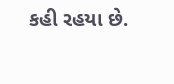કહી રહયા છે.